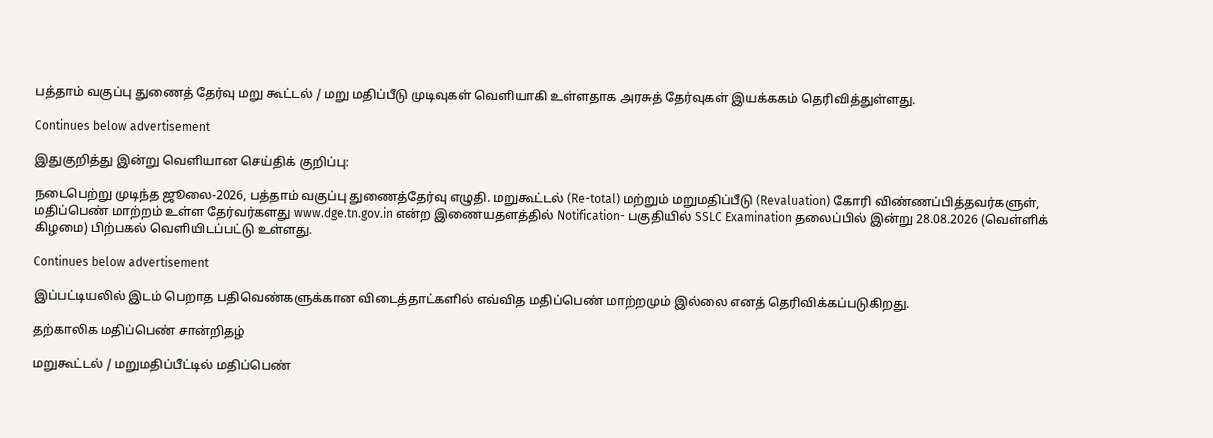பத்தாம் வகுப்பு துணைத் தேர்வு மறு கூட்டல் / மறு மதிப்பீடு முடிவுகள் வெளியாகி உள்ளதாக அரசுத் தேர்வுகள் இயக்ககம் தெரிவித்துள்ளது.

Continues below advertisement

இதுகுறித்து இன்று வெளியான செய்திக் குறிப்பு:

நடைபெற்று முடிந்த ஜூலை-2026, பத்தாம் வகுப்பு துணைத்தேர்வு எழுதி. மறுகூட்டல் (Re-total) மற்றும் மறுமதிப்பீடு (Revaluation) கோரி விண்ணப்பித்தவர்களுள், மதிப்பெண் மாற்றம் உள்ள தேர்வர்களது www.dge.tn.gov.in என்ற இணையதளத்தில் Notification- பகுதியில் SSLC Examination தலைப்பில் இன்று 28.08.2026 (வெள்ளிக் கிழமை) பிற்பகல் வெளியிடப்பட்டு உள்ளது.

Continues below advertisement

இப்பட்டியலில் இடம் பெறாத பதிவெண்களுக்கான விடைத்தாட்களில் எவ்வித மதிப்பெண் மாற்றமும் இல்லை எனத் தெரிவிக்கப்படுகிறது.

தற்காலிக மதிப்பெண் சான்றிதழ்

மறுகூட்டல் / மறுமதிப்பீட்டில் மதிப்பெண்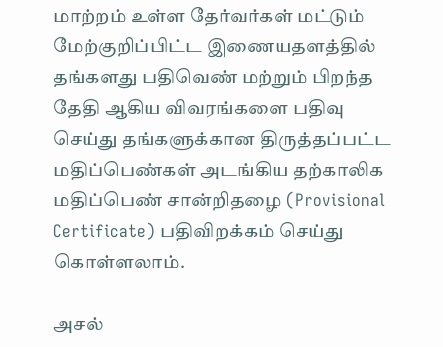மாற்றம் உள்ள தேர்வர்கள் மட்டும் மேற்குறிப்பிட்ட இணையதளத்தில் தங்களது பதிவெண் மற்றும் பிறந்த தேதி ஆகிய விவரங்களை பதிவு செய்து தங்களுக்கான திருத்தப்பட்ட மதிப்பெண்கள் அடங்கிய தற்காலிக மதிப்பெண் சான்றிதழை (Provisional Certificate) பதிவிறக்கம் செய்து கொள்ளலாம்.

அசல்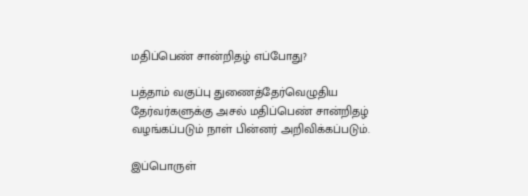மதிப்பெண் சான்றிதழ் எப்போது?

பத்தாம் வகுப்பு துணைத்தேர்வெழுதிய தேர்வர்களுக்கு அசல் மதிப்பெண் சான்றிதழ் வழங்கப்படும் நாள் பின்னர் அறிவிக்கப்படும்.

இப்பொருள்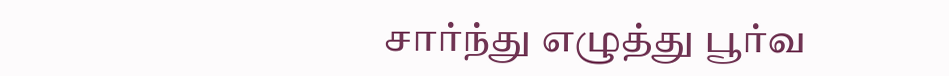சார்ந்து எழுத்து பூர்வ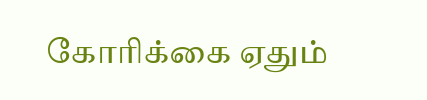கோரிக்கை ஏதும்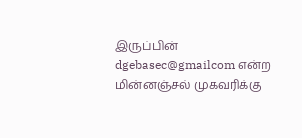இருப்பின் dgebasec@gmailcom என்ற மின்னஞ்சல் முகவரிக்கு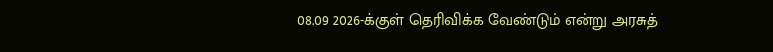08.09 2026-க்குள் தெரிவிக்க வேண்டும் என்று அரசுத்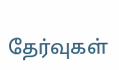தேர்வுகள்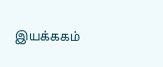இயக்ககம்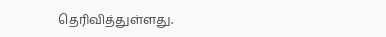தெரிவித்துள்ளது.